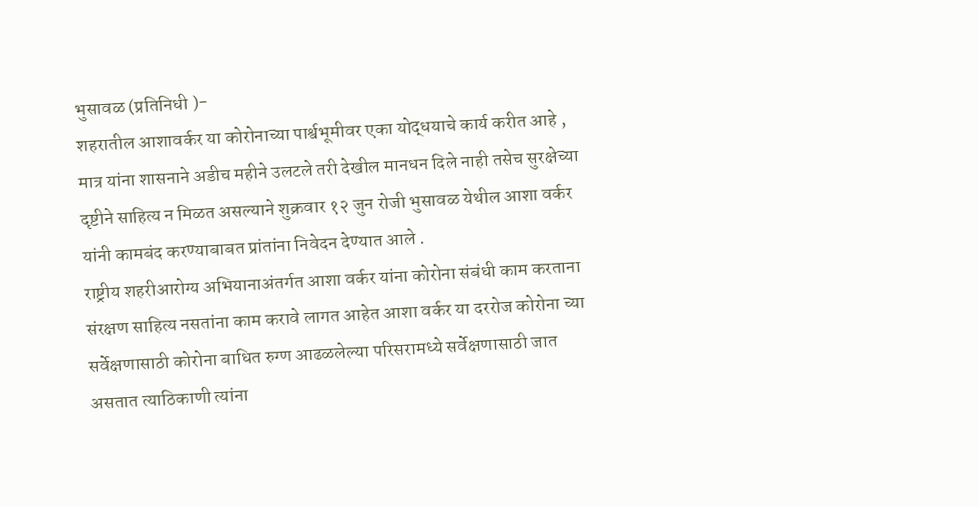भुसावळ (प्रतिनिधी )-
शहरातील आशावर्कर या कोरोनाच्या पार्श्वभूमीवर एका योद्धयाचे कार्य करीत आहे , मात्र यांना शासनाने अडीच महीने उलटले तरी देखील मानधन दिले नाही तसेच सुरक्षेच्या दृष्टीने साहित्य न मिळत असल्याने शुक्रवार १२ जुन रोजी भुसावळ येथील आशा वर्कर यांनी कामबंद करण्याबाबत प्रांतांना निवेदन देण्यात आले .
राष्ट्रीय शहरीआरोग्य अभियानाअंतर्गत आशा वर्कर यांना कोरोना संबंधी काम करताना संरक्षण साहित्य नसतांना काम करावे लागत आहेत आशा वर्कर या दररोज कोरोना च्या सर्वेक्षणासाठी कोरोना बाधित रुग्ण आढळलेल्या परिसरामध्ये सर्वेक्षणासाठी जात असतात त्याठिकाणी त्यांना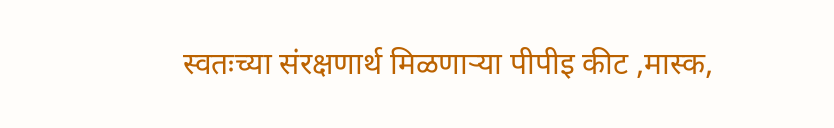स्वतःच्या संरक्षणार्थ मिळणाऱ्या पीपीइ कीट ,मास्क,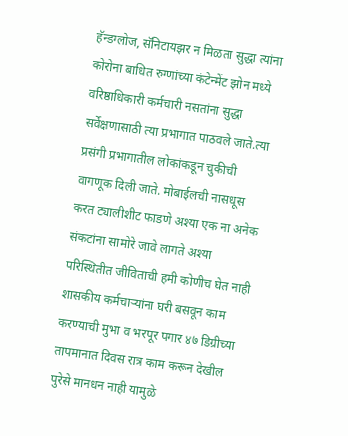हॅन्डग्लोज, सॅनिटायझर न मिळता सुद्धा त्यांना कोरोना बाधित रुग्णांच्या कंटेन्मेंट झोन मध्ये वरिष्ठाधिकारी कर्मचारी नसतांना सुद्धा सर्वेक्षणासाठी त्या प्रभागात पाठवले जाते.त्या प्रसंगी प्रभागातील लोकांकडून चुकीची वागणूक दिली जाते. मोबाईलची नासधूस करत ट्यालीशीट फाडणे अश्या एक ना अनेक संकटांना सामोरे जावे लागते अश्या परिस्थितीत जीविताची हमी कोणीच घेत नाही शासकीय कर्मचाऱ्यांना घरी बसवून काम करण्याची मुभा व भरपूर पगार ४७ डिग्रीच्या तापमानात दिवस रात्र काम करून देखील पुरेसे मानधन नाही यामुळे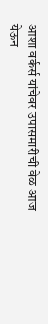आशा वर्कर्स यांचेवर उपासमारीची वेळ आज येऊन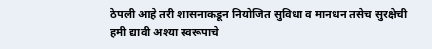ठेपली आहे तरी शासनाकडून नियोजित सुविधा व मानधन तसेच सुरक्षेची हमी द्यावी अश्या स्वरूपाचे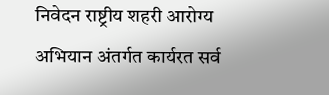निवेदन राष्ट्रीय शहरी आरोग्य अभियान अंतर्गत कार्यरत सर्व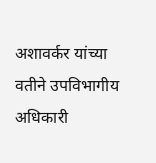अशावर्कर यांच्या वतीने उपविभागीय अधिकारी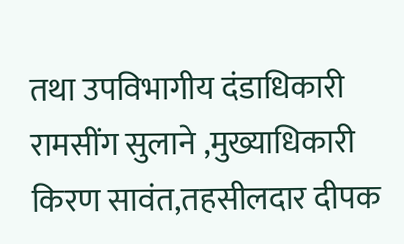तथा उपविभागीय दंडाधिकारी रामसींग सुलाने ,मुख्याधिकारी किरण सावंत,तहसीलदार दीपक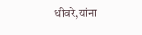धीवरे,यांना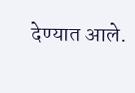देण्यात आले.